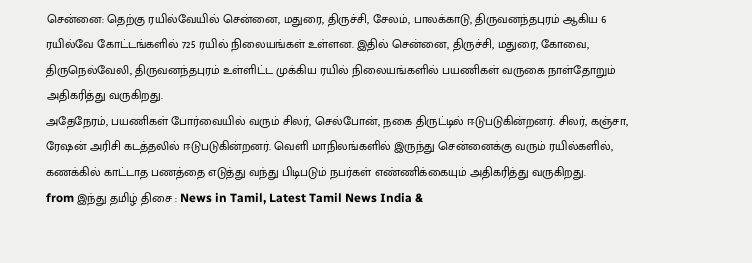சென்னை: தெற்கு ரயில்வேயில் சென்னை, மதுரை, திருச்சி, சேலம், பாலக்காடு, திருவனந்தபுரம் ஆகிய 6 ரயில்வே கோட்டங்களில் 725 ரயில் நிலையங்கள் உள்ளன. இதில் சென்னை, திருச்சி, மதுரை, கோவை, திருநெல்வேலி, திருவனந்தபுரம் உள்ளிட்ட முக்கிய ரயில் நிலையங்களில் பயணிகள் வருகை நாள்தோறும் அதிகரித்து வருகிறது.
அதேநேரம், பயணிகள் போர்வையில் வரும் சிலர், செல்போன், நகை திருட்டில் ஈடுபடுகின்றனர். சிலர், கஞ்சா, ரேஷன் அரிசி கடத்தலில் ஈடுபடுகின்றனர். வெளி மாநிலங்களில் இருந்து சென்னைக்கு வரும் ரயில்களில், கணக்கில் காட்டாத பணத்தை எடுத்து வந்து பிடிபடும் நபர்கள் எண்ணிக்கையும் அதிகரித்து வருகிறது.
from இந்து தமிழ் திசை : News in Tamil, Latest Tamil News India &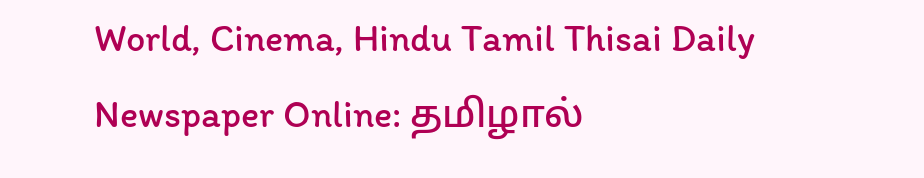World, Cinema, Hindu Tamil Thisai Daily Newspaper Online: தமிழால்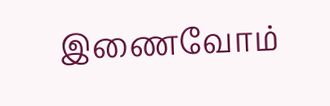இணைவோம்